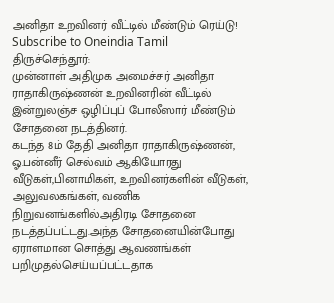அனிதா உறவினர் வீட்டில் மீண்டும் ரெய்டு!
Subscribe to Oneindia Tamil
திருச்செந்தூர்:
முன்னாள் அதிமுக அமைச்சர் அனிதா ராதாகிருஷ்ணன் உறவினரின் வீட்டில் இன்றுலஞ்ச ஒழிப்புப் போலீஸார் மீண்டும் சோதனை நடத்தினர்.
கடந்த 8ம் தேதி அனிதா ராதாகிருஷ்ணன், ஓ.பன்னீர் செல்வம் ஆகியோரது வீடுகள்,பினாமிகள், உறவினர்களின் வீடுகள், அலுவலகங்கள், வணிக நிறுவனங்களில்அதிரடி சோதனை நடத்தப்பட்டது.அந்த சோதனையின்போது ஏராளமான சொத்து ஆவணங்கள் பறிமுதல்செய்யப்பட்டதாக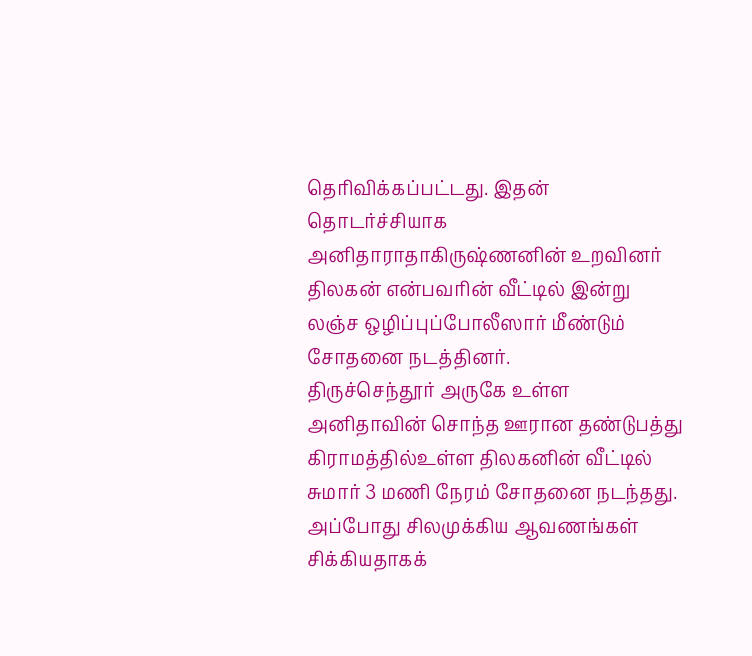தெரிவிக்கப்பட்டது. இதன் தொடர்ச்சியாக அனிதாராதாகிருஷ்ணனின் உறவினர் திலகன் என்பவரின் வீட்டில் இன்று லஞ்ச ஒழிப்புப்போலீஸார் மீண்டும் சோதனை நடத்தினர்.
திருச்செந்தூர் அருகே உள்ள அனிதாவின் சொந்த ஊரான தண்டுபத்து கிராமத்தில்உள்ள திலகனின் வீட்டில் சுமார் 3 மணி நேரம் சோதனை நடந்தது. அப்போது சிலமுக்கிய ஆவணங்கள் சிக்கியதாகக்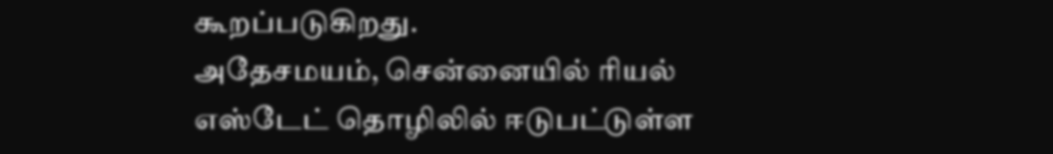கூறப்படுகிறது.
அதேசமயம், சென்னையில் ரியல் எஸ்டேட் தொழிலில் ஈடுபட்டுள்ள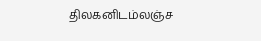திலகனிடம்லஞ்ச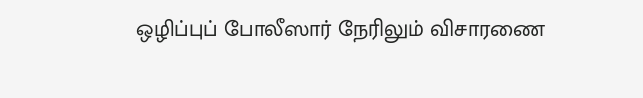ஒழிப்புப் போலீஸார் நேரிலும் விசாரணை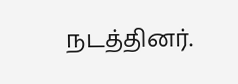நடத்தினர்.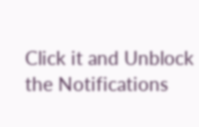Click it and Unblock the Notifications